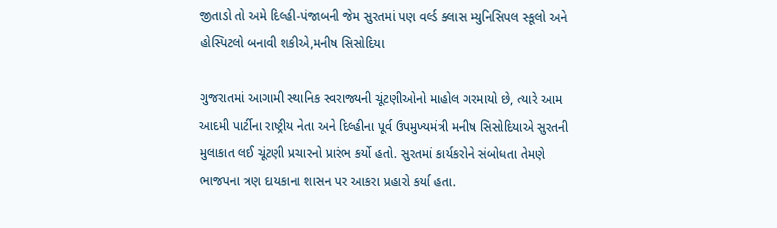જીતાડો તો અમે દિલ્હી-પંજાબની જેમ સુરતમાં પણ વર્લ્ડ ક્લાસ મ્યુનિસિપલ સ્કૂલો અને હોસ્પિટલો બનાવી શકીએ,મનીષ સિસોદિયા

ગુજરાતમાં આગામી સ્થાનિક સ્વરાજ્યની ચૂંટણીઓનો માહોલ ગરમાયો છે, ત્યારે આમ આદમી પાર્ટીના રાષ્ટ્રીય નેતા અને દિલ્હીના પૂર્વ ઉપમુખ્યમંત્રી મનીષ સિસોદિયાએ સુરતની મુલાકાત લઈ ચૂંટણી પ્રચારનો પ્રારંભ કર્યો હતો. સુરતમાં કાર્યકરોને સંબોધતા તેમણે ભાજપના ત્રણ દાયકાના શાસન પર આકરા પ્રહારો કર્યા હતા.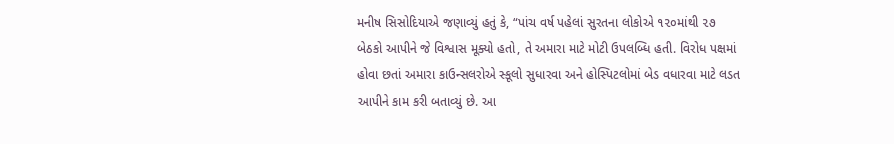મનીષ સિસોદિયાએ જણાવ્યું હતું કે, “પાંચ વર્ષ પહેલાં સુરતના લોકોએ ૧૨૦માંથી ૨૭ બેઠકો આપીને જે વિશ્વાસ મૂક્યો હતો, તે અમારા માટે મોટી ઉપલબ્ધિ હતી. વિરોધ પક્ષમાં હોવા છતાં અમારા કાઉન્સલરોએ સ્કૂલો સુધારવા અને હોસ્પિટલોમાં બેડ વધારવા માટે લડત આપીને કામ કરી બતાવ્યું છે. આ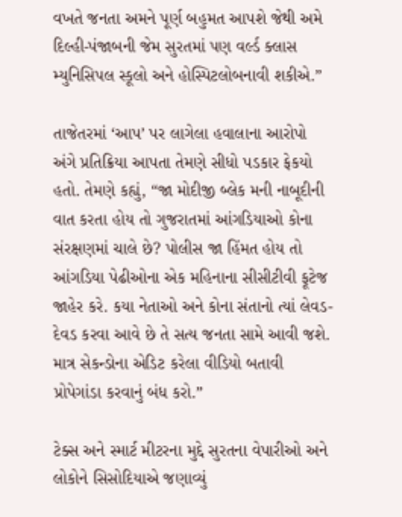વખતે જનતા અમને પૂર્ણ બહુમત આપશે જેથી અમે દિલ્હી-પંજાબની જેમ સુરતમાં પણ વર્લ્ડ ક્લાસ મ્યુનિસિપલ સ્કૂલો અને હોસ્પિટલોબનાવી શકીએ.”

તાજેતરમાં ‘આપ’ પર લાગેલા હવાલાના આરોપો અંગે પ્રતિક્રિયા આપતા તેમણે સીધો પડકાર ફેકયો હતો. તેમણે કહ્યું, “જા મોદીજી બ્લેક મની નાબૂદીની વાત કરતા હોય તો ગુજરાતમાં આંગડિયાઓ કોના સંરક્ષણમાં ચાલે છે? પોલીસ જા હિંમત હોય તો આંગડિયા પેઢીઓના એક મહિનાના સીસીટીવી ફૂટેજ જાહેર કરે. કયા નેતાઓ અને કોના સંતાનો ત્યાં લેવડ-દેવડ કરવા આવે છે તે સત્ય જનતા સામે આવી જશે. માત્ર સેકન્ડોના એડિટ કરેલા વીડિયો બતાવી પ્રોપેગાંડા કરવાનું બંધ કરો.”

ટેક્સ અને સ્માર્ટ મીટરના મુદ્દે સુરતના વેપારીઓ અને લોકોને સિસોદિયાએ જણાવ્યું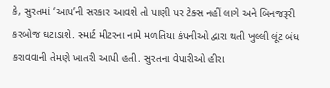કે, સુરતમાં ‘આપ’ની સરકાર આવશે તો પાણી પર ટેક્સ નહીં લાગે અને બિનજરૂરી કરબોજ ઘટાડાશે. સ્માર્ટ મીટરના નામે મળતિયા કંપનીઓ દ્વારા થતી ખુલ્લી લૂંટ બંધ કરાવવાની તેમણે ખાતરી આપી હતી. સુરતના વેપારીઓ હીરા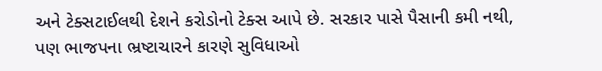અને ટેક્સટાઈલથી દેશને કરોડોનો ટેક્સ આપે છે. સરકાર પાસે પૈસાની કમી નથી, પણ ભાજપના ભ્રષ્ટાચારને કારણે સુવિધાઓ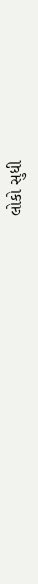લોકો સુધી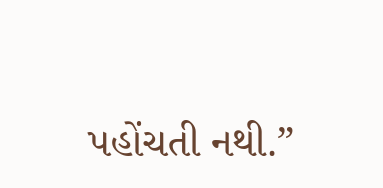પહોંચતી નથી.”